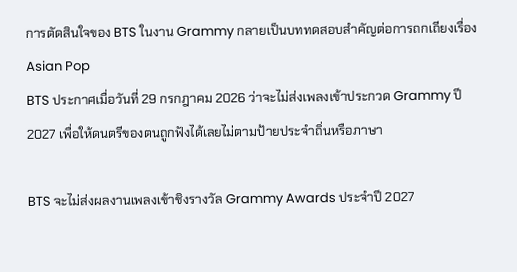การตัดสินใจของ BTS ในงาน Grammy กลายเป็นบททดสอบสำคัญต่อการถกเถียงเรื่อง Asian Pop
BTS ประกาศเมื่อวันที่ 29 กรกฎาคม 2026 ว่าจะไม่ส่งเพลงเข้าประกวด Grammy ปี 2027 เพื่อให้ดนตรีของตนถูกฟังได้เลยไม่ตามป้ายประจำถิ่นหรือภาษา

BTS จะไม่ส่งผลงานเพลงเข้าชิงรางวัล Grammy Awards ประจำปี 2027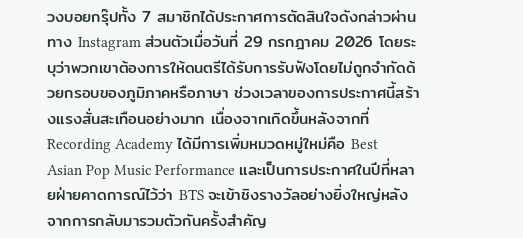วงบอยกรุ๊ปทั้ง 7 สมาชิกได้ประกาศการตัดสินใจดังกล่าวผ่านทาง Instagram ส่วนตัวเมื่อวันที่ 29 กรกฎาคม 2026 โดยระบุว่าพวกเขาต้องการให้ดนตรีได้รับการรับฟังโดยไม่ถูกจำกัดด้วยกรอบของภูมิภาคหรือภาษา ช่วงเวลาของการประกาศนี้สร้างแรงสั่นสะเทือนอย่างมาก เนื่องจากเกิดขึ้นหลังจากที่ Recording Academy ได้มีการเพิ่มหมวดหมู่ใหม่คือ Best Asian Pop Music Performance และเป็นการประกาศในปีที่หลายฝ่ายคาดการณ์ไว้ว่า BTS จะเข้าชิงรางวัลอย่างยิ่งใหญ่หลังจากการกลับมารวมตัวกันครั้งสำคัญ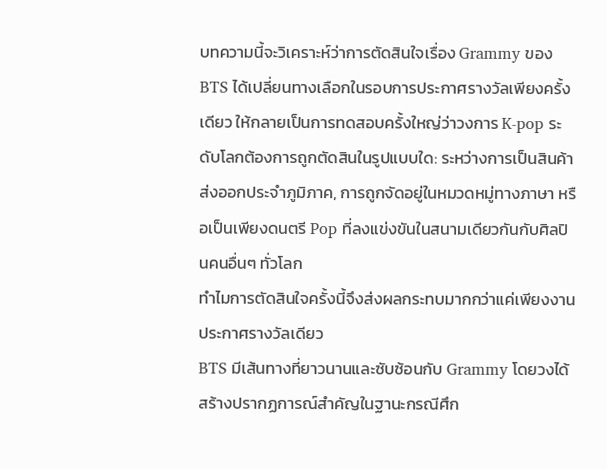บทความนี้จะวิเคราะห์ว่าการตัดสินใจเรื่อง Grammy ของ BTS ได้เปลี่ยนทางเลือกในรอบการประกาศรางวัลเพียงครั้งเดียว ให้กลายเป็นการทดสอบครั้งใหญ่ว่าวงการ K-pop ระดับโลกต้องการถูกตัดสินในรูปแบบใด: ระหว่างการเป็นสินค้าส่งออกประจำภูมิภาค, การถูกจัดอยู่ในหมวดหมู่ทางภาษา หรือเป็นเพียงดนตรี Pop ที่ลงแข่งขันในสนามเดียวกันกับศิลปินคนอื่นๆ ทั่วโลก
ทำไมการตัดสินใจครั้งนี้จึงส่งผลกระทบมากกว่าแค่เพียงงานประกาศรางวัลเดียว
BTS มีเส้นทางที่ยาวนานและซับซ้อนกับ Grammy โดยวงได้สร้างปรากฏการณ์สำคัญในฐานะกรณีศึก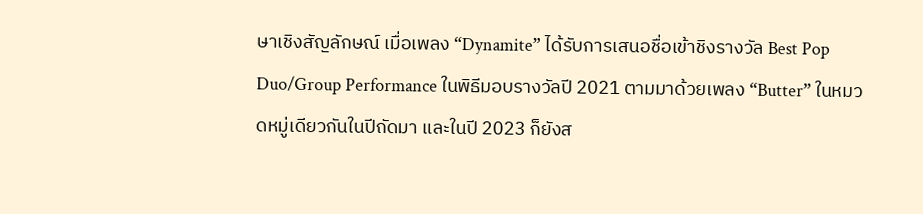ษาเชิงสัญลักษณ์ เมื่อเพลง “Dynamite” ได้รับการเสนอชื่อเข้าชิงรางวัล Best Pop Duo/Group Performance ในพิธีมอบรางวัลปี 2021 ตามมาด้วยเพลง “Butter” ในหมวดหมู่เดียวกันในปีถัดมา และในปี 2023 ก็ยังส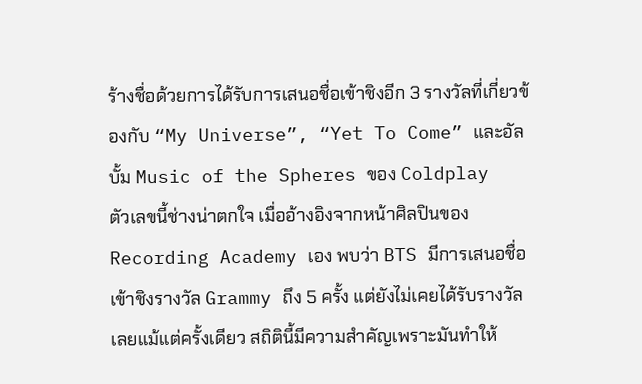ร้างชื่อด้วยการได้รับการเสนอชื่อเข้าชิงอีก 3 รางวัลที่เกี่ยวข้องกับ “My Universe”, “Yet To Come” และอัลบั้ม Music of the Spheres ของ Coldplay
ตัวเลขนี้ช่างน่าตกใจ เมื่ออ้างอิงจากหน้าศิลปินของ Recording Academy เอง พบว่า BTS มีการเสนอชื่อเข้าชิงรางวัล Grammy ถึง 5 ครั้ง แต่ยังไม่เคยได้รับรางวัลเลยแม้แต่ครั้งเดียว สถิตินี้มีความสำคัญเพราะมันทำให้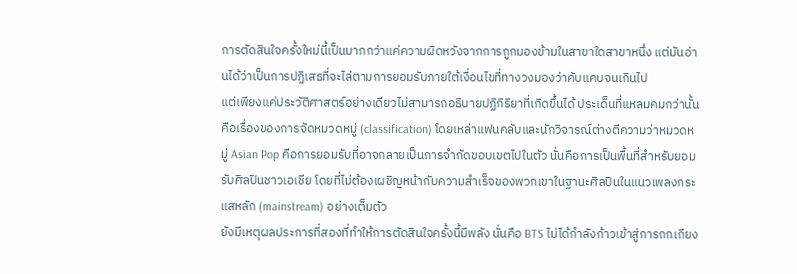การตัดสินใจครั้งใหม่นี้เป็นมากกว่าแค่ความผิดหวังจากการถูกมองข้ามในสาขาใดสาขาหนึ่ง แต่มันอ่านได้ว่าเป็นการปฏิเสธที่จะไล่ตามการยอมรับภายใต้เงื่อนไขที่ทางวงมองว่าคับแคบจนเกินไป
แต่เพียงแค่ประวัติศาสตร์อย่างเดียวไม่สามารถอธิบายปฏิกิริยาที่เกิดขึ้นได้ ประเด็นที่แหลมคมกว่านั้นคือเรื่องของการจัดหมวดหมู่ (classification) โดยเหล่าแฟนคลับและนักวิจารณ์ต่างตีความว่าหมวดหมู่ Asian Pop คือการยอมรับที่อาจกลายเป็นการจำกัดขอบเขตไปในตัว นั่นคือการเป็นพื้นที่สำหรับยอมรับศิลปินชาวเอเชีย โดยที่ไม่ต้องเผชิญหน้ากับความสำเร็จของพวกเขาในฐานะศิลปินในแนวเพลงกระแสหลัก (mainstream) อย่างเต็มตัว
ยังมีเหตุผลประการที่สองที่ทำให้การตัดสินใจครั้งนี้มีพลัง นั่นคือ BTS ไม่ได้กำลังก้าวเข้าสู่การถกเถียง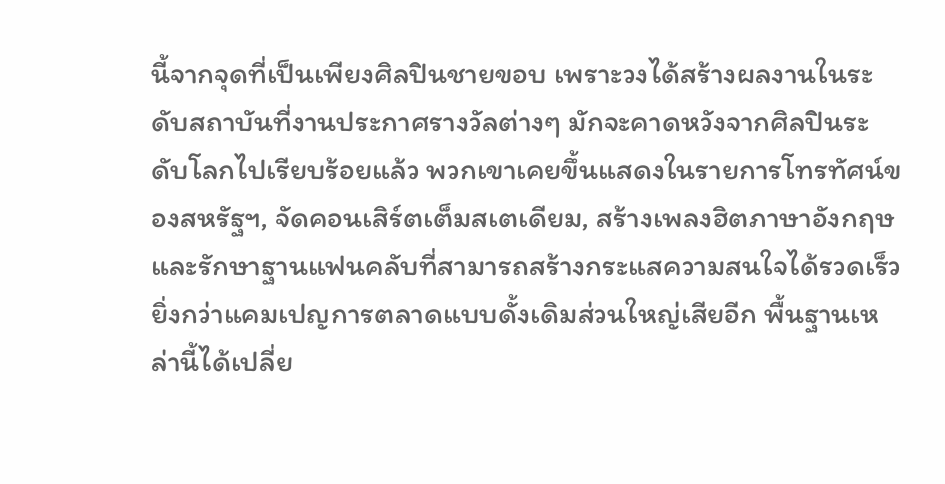นี้จากจุดที่เป็นเพียงศิลปินชายขอบ เพราะวงได้สร้างผลงานในระดับสถาบันที่งานประกาศรางวัลต่างๆ มักจะคาดหวังจากศิลปินระดับโลกไปเรียบร้อยแล้ว พวกเขาเคยขึ้นแสดงในรายการโทรทัศน์ของสหรัฐฯ, จัดคอนเสิร์ตเต็มสเตเดียม, สร้างเพลงฮิตภาษาอังกฤษ และรักษาฐานแฟนคลับที่สามารถสร้างกระแสความสนใจได้รวดเร็วยิ่งกว่าแคมเปญการตลาดแบบดั้งเดิมส่วนใหญ่เสียอีก พื้นฐานเหล่านี้ได้เปลี่ย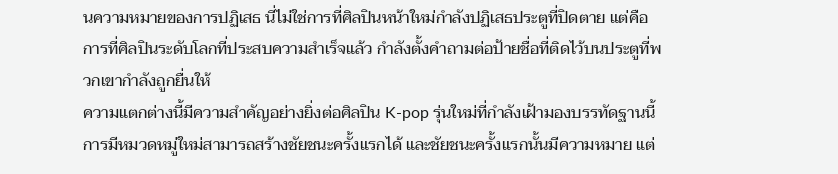นความหมายของการปฏิเสธ นี่ไม่ใช่การที่ศิลปินหน้าใหม่กำลังปฏิเสธประตูที่ปิดตาย แต่คือการที่ศิลปินระดับโลกที่ประสบความสำเร็จแล้ว กำลังตั้งคำถามต่อป้ายชื่อที่ติดไว้บนประตูที่พวกเขากำลังถูกยื่นให้
ความแตกต่างนี้มีความสำคัญอย่างยิ่งต่อศิลปิน K-pop รุ่นใหม่ที่กำลังเฝ้ามองบรรทัดฐานนี้ การมีหมวดหมู่ใหม่สามารถสร้างชัยชนะครั้งแรกได้ และชัยชนะครั้งแรกนั้นมีความหมาย แต่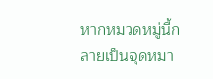หากหมวดหมู่นี้กลายเป็นจุดหมา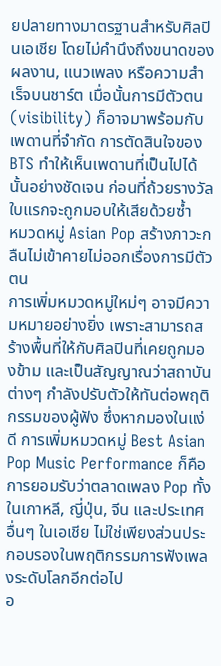ยปลายทางมาตรฐานสำหรับศิลปินเอเชีย โดยไม่คำนึงถึงขนาดของผลงาน, แนวเพลง หรือความสำเร็จบนชาร์ต เมื่อนั้นการมีตัวตน (visibility) ก็อาจมาพร้อมกับเพดานที่จำกัด การตัดสินใจของ BTS ทำให้เห็นเพดานที่เป็นไปได้นั้นอย่างชัดเจน ก่อนที่ถ้วยรางวัลใบแรกจะถูกมอบให้เสียด้วยซ้ำ
หมวดหมู่ Asian Pop สร้างภาวะกลืนไม่เข้าคายไม่ออกเรื่องการมีตัวตน
การเพิ่มหมวดหมู่ใหม่ๆ อาจมีความหมายอย่างยิ่ง เพราะสามารถสร้างพื้นที่ให้กับศิลปินที่เคยถูกมองข้าม และเป็นสัญญาณว่าสถาบันต่างๆ กำลังปรับตัวให้ทันต่อพฤติกรรมของผู้ฟัง ซึ่งหากมองในแง่ดี การเพิ่มหมวดหมู่ Best Asian Pop Music Performance ก็คือการยอมรับว่าตลาดเพลง Pop ทั้งในเกาหลี, ญี่ปุ่น, จีน และประเทศอื่นๆ ในเอเชีย ไม่ใช่เพียงส่วนประกอบรองในพฤติกรรมการฟังเพลงระดับโลกอีกต่อไป
อ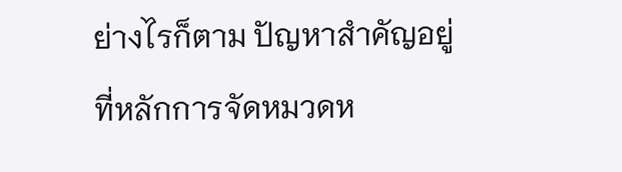ย่างไรก็ตาม ปัญหาสำคัญอยู่ที่หลักการจัดหมวดห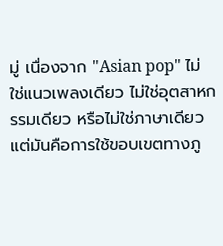มู่ เนื่องจาก "Asian pop" ไม่ใช่แนวเพลงเดียว ไม่ใช่อุตสาหกรรมเดียว หรือไม่ใช่ภาษาเดียว แต่มันคือการใช้ขอบเขตทางภู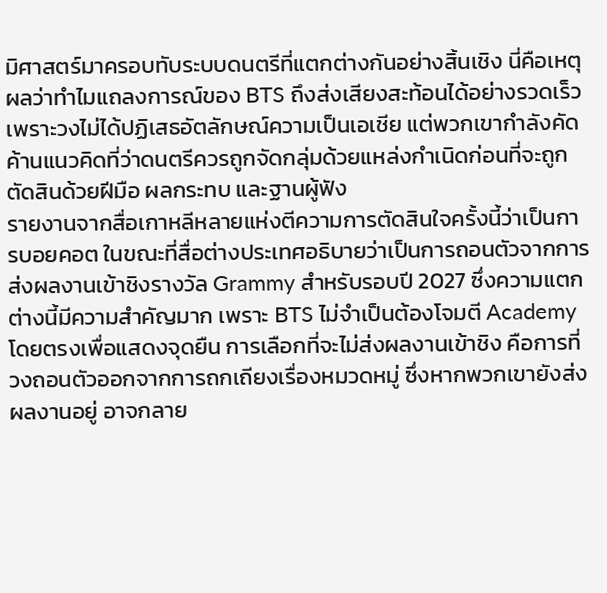มิศาสตร์มาครอบทับระบบดนตรีที่แตกต่างกันอย่างสิ้นเชิง นี่คือเหตุผลว่าทำไมแถลงการณ์ของ BTS ถึงส่งเสียงสะท้อนได้อย่างรวดเร็ว เพราะวงไม่ได้ปฏิเสธอัตลักษณ์ความเป็นเอเชีย แต่พวกเขากำลังคัดค้านแนวคิดที่ว่าดนตรีควรถูกจัดกลุ่มด้วยแหล่งกำเนิดก่อนที่จะถูกตัดสินด้วยฝีมือ ผลกระทบ และฐานผู้ฟัง
รายงานจากสื่อเกาหลีหลายแห่งตีความการตัดสินใจครั้งนี้ว่าเป็นการบอยคอต ในขณะที่สื่อต่างประเทศอธิบายว่าเป็นการถอนตัวจากการส่งผลงานเข้าชิงรางวัล Grammy สำหรับรอบปี 2027 ซึ่งความแตกต่างนี้มีความสำคัญมาก เพราะ BTS ไม่จำเป็นต้องโจมตี Academy โดยตรงเพื่อแสดงจุดยืน การเลือกที่จะไม่ส่งผลงานเข้าชิง คือการที่วงถอนตัวออกจากการถกเถียงเรื่องหมวดหมู่ ซึ่งหากพวกเขายังส่งผลงานอยู่ อาจกลาย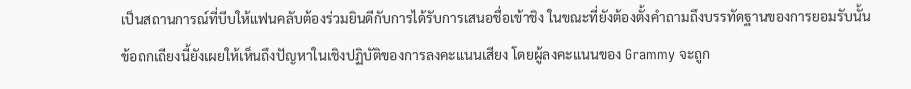เป็นสถานการณ์ที่บีบให้แฟนคลับต้องร่วมยินดีกับการได้รับการเสนอชื่อเข้าชิง ในขณะที่ยังต้องตั้งคำถามถึงบรรทัดฐานของการยอมรับนั้น
ข้อถกเถียงนี้ยังเผยให้เห็นถึงปัญหาในเชิงปฏิบัติของการลงคะแนนเสียง โดยผู้ลงคะแนนของ Grammy จะถูก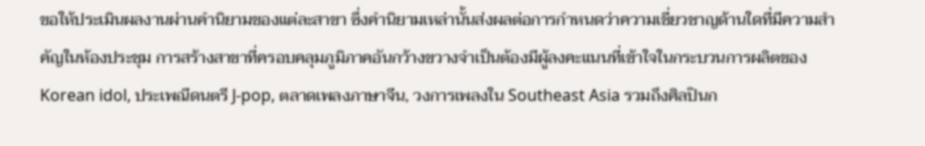ขอให้ประเมินผลงานผ่านคำนิยามของแต่ละสาขา ซึ่งคำนิยามเหล่านั้นส่งผลต่อการกำหนดว่าความเชี่ยวชาญด้านใดที่มีความสำคัญในห้องประชุม การสร้างสาขาที่ครอบคลุมภูมิภาคอันกว้างขวางจำเป็นต้องมีผู้ลงคะแนนที่เข้าใจในกระบวนการผลิตของ Korean idol, ประเพณีดนตรี J-pop, ตลาดเพลงภาษาจีน, วงการเพลงใน Southeast Asia รวมถึงศิลปินก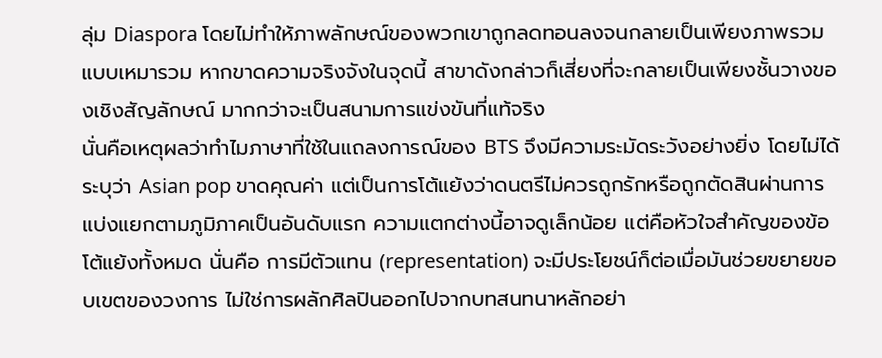ลุ่ม Diaspora โดยไม่ทำให้ภาพลักษณ์ของพวกเขาถูกลดทอนลงจนกลายเป็นเพียงภาพรวมแบบเหมารวม หากขาดความจริงจังในจุดนี้ สาขาดังกล่าวก็เสี่ยงที่จะกลายเป็นเพียงชั้นวางของเชิงสัญลักษณ์ มากกว่าจะเป็นสนามการแข่งขันที่แท้จริง
นั่นคือเหตุผลว่าทำไมภาษาที่ใช้ในแถลงการณ์ของ BTS จึงมีความระมัดระวังอย่างยิ่ง โดยไม่ได้ระบุว่า Asian pop ขาดคุณค่า แต่เป็นการโต้แย้งว่าดนตรีไม่ควรถูกรักหรือถูกตัดสินผ่านการแบ่งแยกตามภูมิภาคเป็นอันดับแรก ความแตกต่างนี้อาจดูเล็กน้อย แต่คือหัวใจสำคัญของข้อโต้แย้งทั้งหมด นั่นคือ การมีตัวแทน (representation) จะมีประโยชน์ก็ต่อเมื่อมันช่วยขยายขอบเขตของวงการ ไม่ใช่การผลักศิลปินออกไปจากบทสนทนาหลักอย่า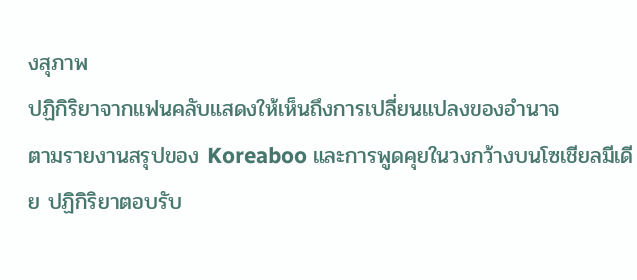งสุภาพ
ปฏิกิริยาจากแฟนคลับแสดงให้เห็นถึงการเปลี่ยนแปลงของอำนาจ
ตามรายงานสรุปของ Koreaboo และการพูดคุยในวงกว้างบนโซเชียลมีเดีย ปฏิกิริยาตอบรับ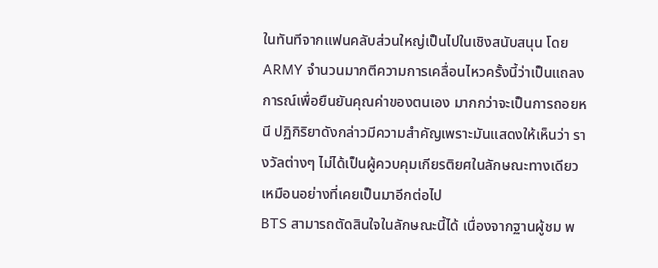ในทันทีจากแฟนคลับส่วนใหญ่เป็นไปในเชิงสนับสนุน โดย ARMY จำนวนมากตีความการเคลื่อนไหวครั้งนี้ว่าเป็นแถลงการณ์เพื่อยืนยันคุณค่าของตนเอง มากกว่าจะเป็นการถอยหนี ปฏิกิริยาดังกล่าวมีความสำคัญเพราะมันแสดงให้เห็นว่า รางวัลต่างๆ ไม่ได้เป็นผู้ควบคุมเกียรติยศในลักษณะทางเดียวเหมือนอย่างที่เคยเป็นมาอีกต่อไป
BTS สามารถตัดสินใจในลักษณะนี้ได้ เนื่องจากฐานผู้ชม พ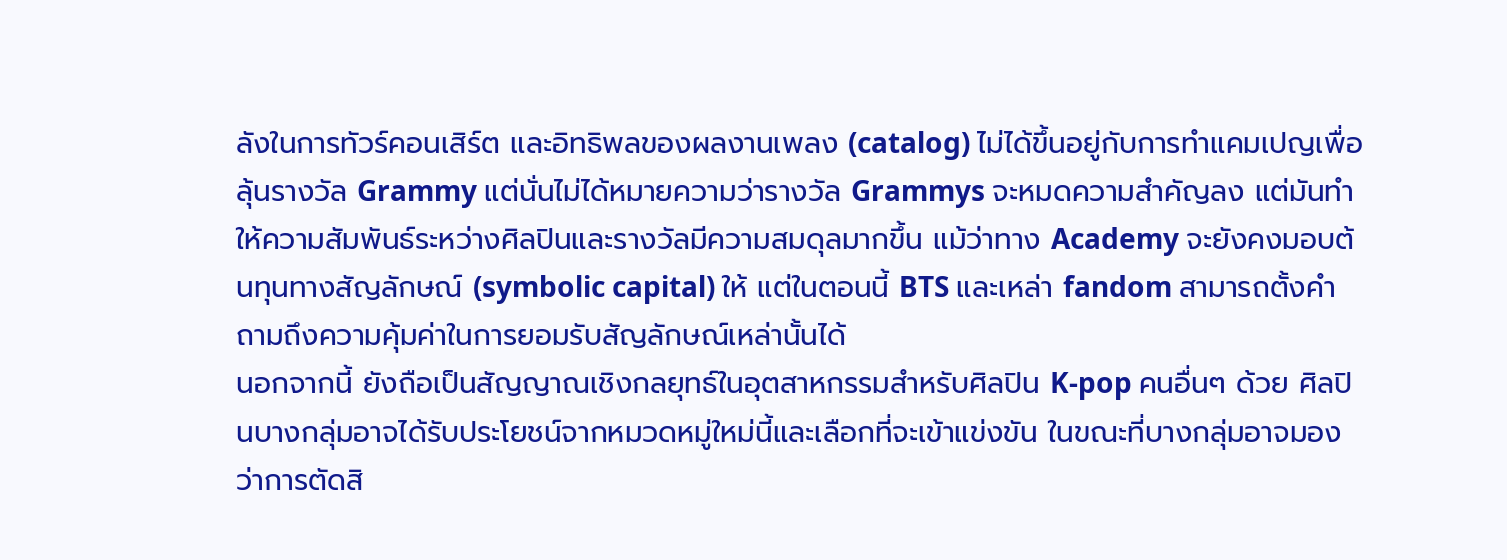ลังในการทัวร์คอนเสิร์ต และอิทธิพลของผลงานเพลง (catalog) ไม่ได้ขึ้นอยู่กับการทำแคมเปญเพื่อลุ้นรางวัล Grammy แต่นั่นไม่ได้หมายความว่ารางวัล Grammys จะหมดความสำคัญลง แต่มันทำให้ความสัมพันธ์ระหว่างศิลปินและรางวัลมีความสมดุลมากขึ้น แม้ว่าทาง Academy จะยังคงมอบต้นทุนทางสัญลักษณ์ (symbolic capital) ให้ แต่ในตอนนี้ BTS และเหล่า fandom สามารถตั้งคำถามถึงความคุ้มค่าในการยอมรับสัญลักษณ์เหล่านั้นได้
นอกจากนี้ ยังถือเป็นสัญญาณเชิงกลยุทธ์ในอุตสาหกรรมสำหรับศิลปิน K-pop คนอื่นๆ ด้วย ศิลปินบางกลุ่มอาจได้รับประโยชน์จากหมวดหมู่ใหม่นี้และเลือกที่จะเข้าแข่งขัน ในขณะที่บางกลุ่มอาจมองว่าการตัดสิ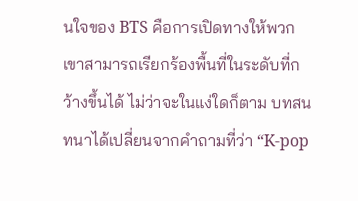นใจของ BTS คือการเปิดทางให้พวกเขาสามารถเรียกร้องพื้นที่ในระดับที่กว้างขึ้นได้ ไม่ว่าจะในแง่ใดก็ตาม บทสนทนาได้เปลี่ยนจากคำถามที่ว่า “K-pop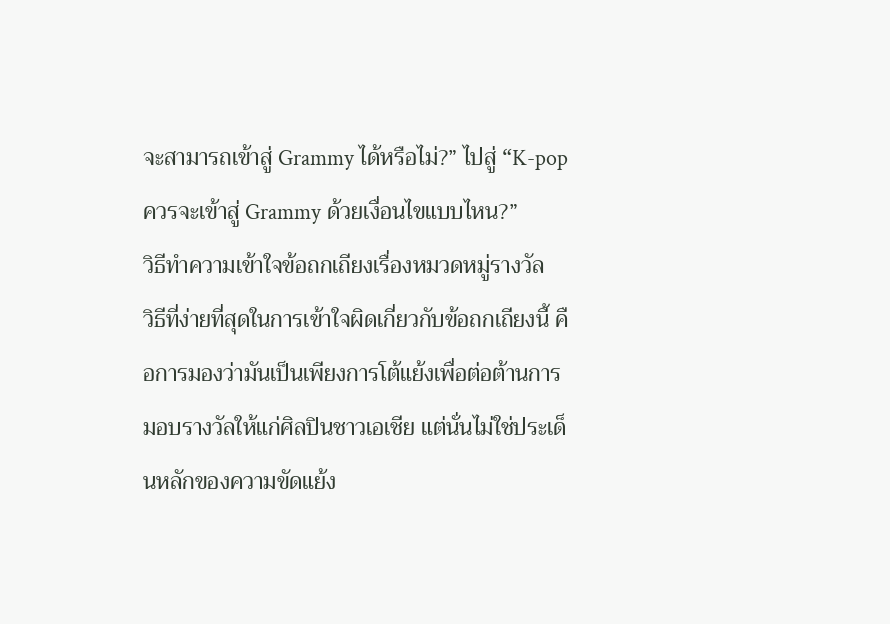จะสามารถเข้าสู่ Grammy ได้หรือไม่?” ไปสู่ “K-pop ควรจะเข้าสู่ Grammy ด้วยเงื่อนไขแบบไหน?”
วิธีทำความเข้าใจข้อถกเถียงเรื่องหมวดหมู่รางวัล
วิธีที่ง่ายที่สุดในการเข้าใจผิดเกี่ยวกับข้อถกเถียงนี้ คือการมองว่ามันเป็นเพียงการโต้แย้งเพื่อต่อต้านการมอบรางวัลให้แก่ศิลปินชาวเอเชีย แต่นั่นไม่ใช่ประเด็นหลักของความขัดแย้ง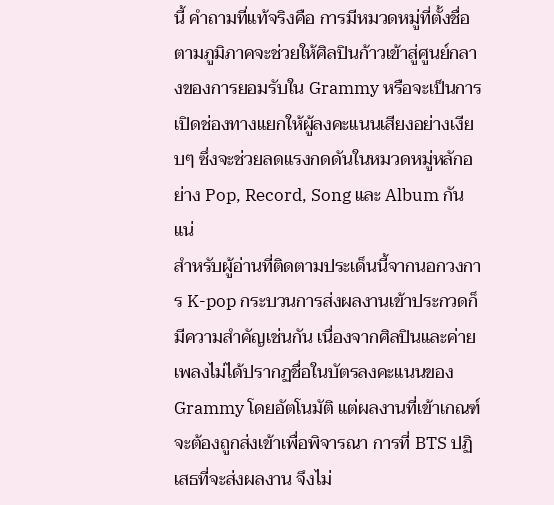นี้ คำถามที่แท้จริงคือ การมีหมวดหมู่ที่ตั้งชื่อตามภูมิภาคจะช่วยให้ศิลปินก้าวเข้าสู่ศูนย์กลางของการยอมรับใน Grammy หรือจะเป็นการเปิดช่องทางแยกให้ผู้ลงคะแนนเสียงอย่างเงียบๆ ซึ่งจะช่วยลดแรงกดดันในหมวดหมู่หลักอย่าง Pop, Record, Song และ Album กันแน่
สำหรับผู้อ่านที่ติดตามประเด็นนี้จากนอกวงการ K-pop กระบวนการส่งผลงานเข้าประกวดก็มีความสำคัญเช่นกัน เนื่องจากศิลปินและค่ายเพลงไม่ได้ปรากฏชื่อในบัตรลงคะแนนของ Grammy โดยอัตโนมัติ แต่ผลงานที่เข้าเกณฑ์จะต้องถูกส่งเข้าเพื่อพิจารณา การที่ BTS ปฏิเสธที่จะส่งผลงาน จึงไม่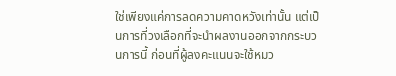ใช่เพียงแค่การลดความคาดหวังเท่านั้น แต่เป็นการที่วงเลือกที่จะนำผลงานออกจากกระบวนการนี้ ก่อนที่ผู้ลงคะแนนจะใช้หมว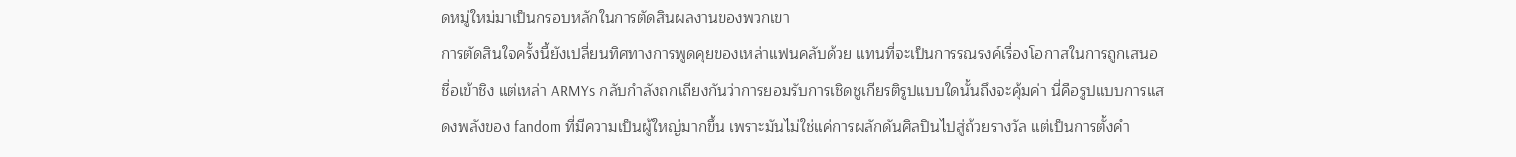ดหมู่ใหม่มาเป็นกรอบหลักในการตัดสินผลงานของพวกเขา
การตัดสินใจครั้งนี้ยังเปลี่ยนทิศทางการพูดคุยของเหล่าแฟนคลับด้วย แทนที่จะเป็นการรณรงค์เรื่องโอกาสในการถูกเสนอชื่อเข้าชิง แต่เหล่า ARMYs กลับกำลังถกเถียงกันว่าการยอมรับการเชิดชูเกียรติรูปแบบใดนั้นถึงจะคุ้มค่า นี่คือรูปแบบการแสดงพลังของ fandom ที่มีความเป็นผู้ใหญ่มากขึ้น เพราะมันไม่ใช่แค่การผลักดันศิลปินไปสู่ถ้วยรางวัล แต่เป็นการตั้งคำ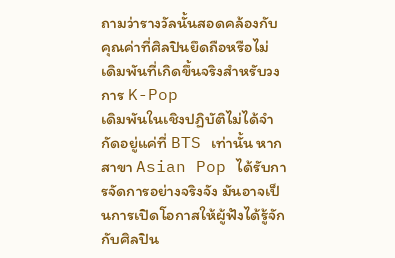ถามว่ารางวัลนั้นสอดคล้องกับคุณค่าที่ศิลปินยึดถือหรือไม่
เดิมพันที่เกิดขึ้นจริงสำหรับวงการ K-Pop
เดิมพันในเชิงปฏิบัติไม่ได้จำกัดอยู่แค่ที่ BTS เท่านั้น หากสาขา Asian Pop ได้รับการจัดการอย่างจริงจัง มันอาจเป็นการเปิดโอกาสให้ผู้ฟังได้รู้จักกับศิลปิน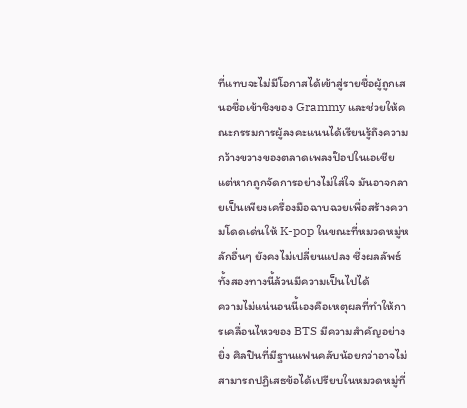ที่แทบจะไม่มีโอกาสได้เข้าสู่รายชื่อผู้ถูกเสนอชื่อเข้าชิงของ Grammy และช่วยให้คณะกรรมการผู้ลงคะแนนได้เรียนรู้ถึงความกว้างขวางของตลาดเพลงป๊อปในเอเชีย แต่หากถูกจัดการอย่างไม่ใส่ใจ มันอาจกลายเป็นเพียงเครื่องมือฉาบฉวยเพื่อสร้างความโดดเด่นให้ K-pop ในขณะที่หมวดหมู่หลักอื่นๆ ยังคงไม่เปลี่ยนแปลง ซึ่งผลลัพธ์ทั้งสองทางนี้ล้วนมีความเป็นไปได้
ความไม่แน่นอนนี้เองคือเหตุผลที่ทำให้การเคลื่อนไหวของ BTS มีความสำคัญอย่างยิ่ง ศิลปินที่มีฐานแฟนคลับน้อยกว่าอาจไม่สามารถปฏิเสธข้อได้เปรียบในหมวดหมู่ที่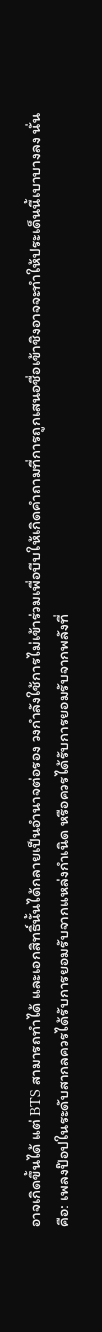อาจเกิดขึ้นได้ แต่ BTS สามารถทำได้ และเอกสิทธิ์นั้นได้กลายเป็นอำนาจต่อรอง วงกำลังใช้การไม่เข้าร่วมเพื่อบีบให้เกิดคำถามที่การถูกเสนอชื่อเข้าชิงอาจจะทำให้ประเด็นนี้เบาบางลง นั่นคือ: เพลงป๊อปในระดับสากลควรได้รับการยอมรับจากแหล่งกำเนิด หรือควรได้รับการยอมรับจากพลังที่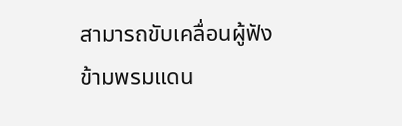สามารถขับเคลื่อนผู้ฟังข้ามพรมแดน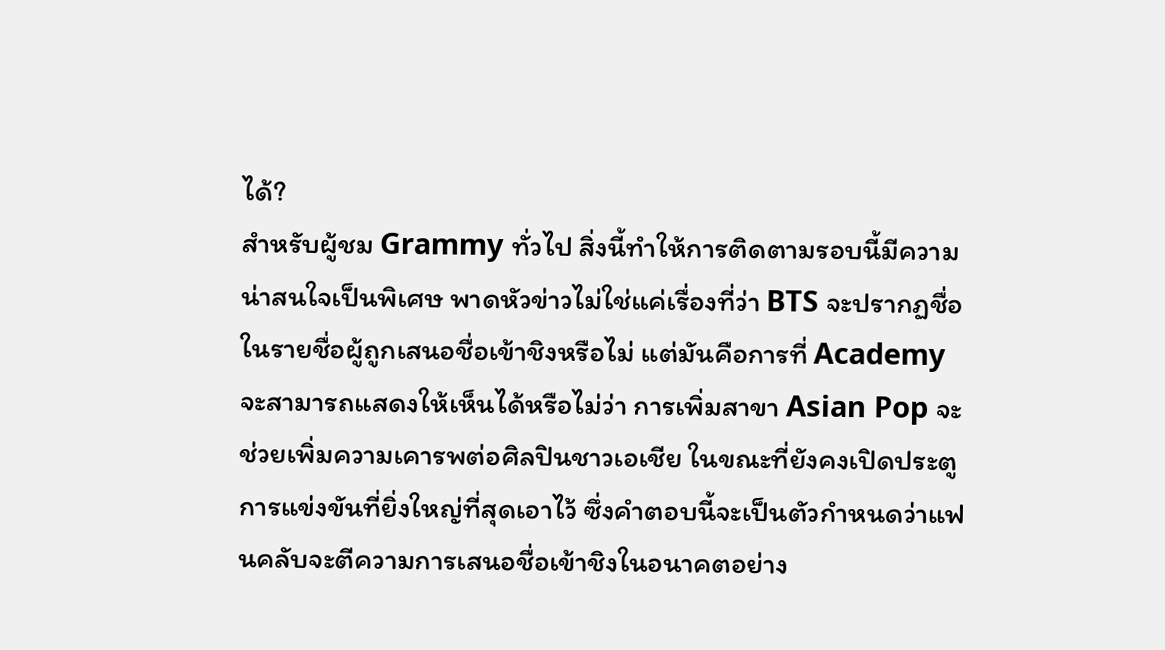ได้?
สำหรับผู้ชม Grammy ทั่วไป สิ่งนี้ทำให้การติดตามรอบนี้มีความน่าสนใจเป็นพิเศษ พาดหัวข่าวไม่ใช่แค่เรื่องที่ว่า BTS จะปรากฏชื่อในรายชื่อผู้ถูกเสนอชื่อเข้าชิงหรือไม่ แต่มันคือการที่ Academy จะสามารถแสดงให้เห็นได้หรือไม่ว่า การเพิ่มสาขา Asian Pop จะช่วยเพิ่มความเคารพต่อศิลปินชาวเอเชีย ในขณะที่ยังคงเปิดประตูการแข่งขันที่ยิ่งใหญ่ที่สุดเอาไว้ ซึ่งคำตอบนี้จะเป็นตัวกำหนดว่าแฟนคลับจะตีความการเสนอชื่อเข้าชิงในอนาคตอย่าง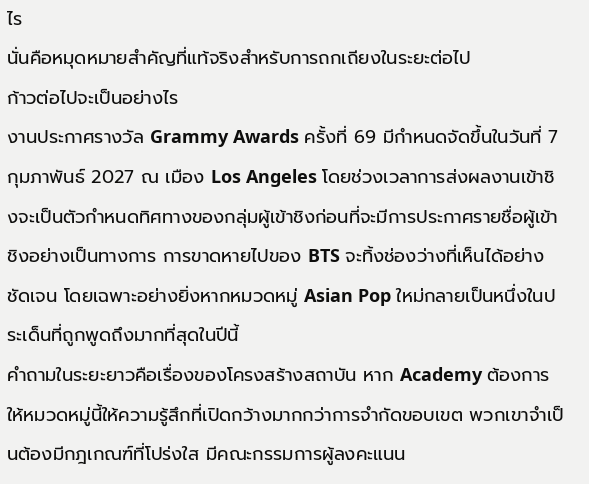ไร
นั่นคือหมุดหมายสำคัญที่แท้จริงสำหรับการถกเถียงในระยะต่อไป
ก้าวต่อไปจะเป็นอย่างไร
งานประกาศรางวัล Grammy Awards ครั้งที่ 69 มีกำหนดจัดขึ้นในวันที่ 7 กุมภาพันธ์ 2027 ณ เมือง Los Angeles โดยช่วงเวลาการส่งผลงานเข้าชิงจะเป็นตัวกำหนดทิศทางของกลุ่มผู้เข้าชิงก่อนที่จะมีการประกาศรายชื่อผู้เข้าชิงอย่างเป็นทางการ การขาดหายไปของ BTS จะทิ้งช่องว่างที่เห็นได้อย่างชัดเจน โดยเฉพาะอย่างยิ่งหากหมวดหมู่ Asian Pop ใหม่กลายเป็นหนึ่งในประเด็นที่ถูกพูดถึงมากที่สุดในปีนี้
คำถามในระยะยาวคือเรื่องของโครงสร้างสถาบัน หาก Academy ต้องการให้หมวดหมู่นี้ให้ความรู้สึกที่เปิดกว้างมากกว่าการจำกัดขอบเขต พวกเขาจำเป็นต้องมีกฎเกณฑ์ที่โปร่งใส มีคณะกรรมการผู้ลงคะแนน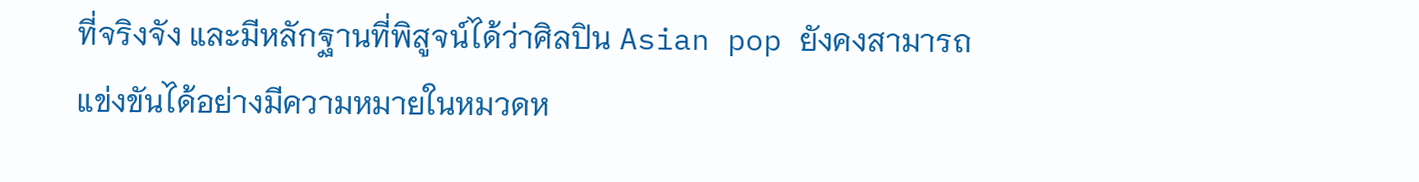ที่จริงจัง และมีหลักฐานที่พิสูจน์ได้ว่าศิลปิน Asian pop ยังคงสามารถแข่งขันได้อย่างมีความหมายในหมวดห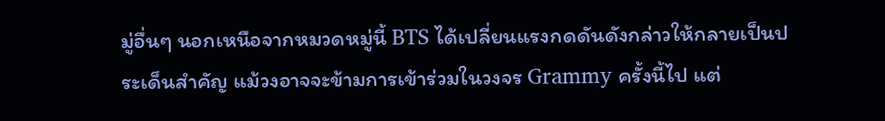มู่อื่นๆ นอกเหนือจากหมวดหมู่นี้ BTS ได้เปลี่ยนแรงกดดันดังกล่าวให้กลายเป็นประเด็นสำคัญ แม้วงอาจจะข้ามการเข้าร่วมในวงจร Grammy ครั้งนี้ไป แต่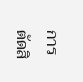การตัดสิ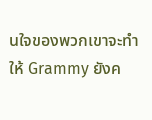นใจของพวกเขาจะทำให้ Grammy ยังค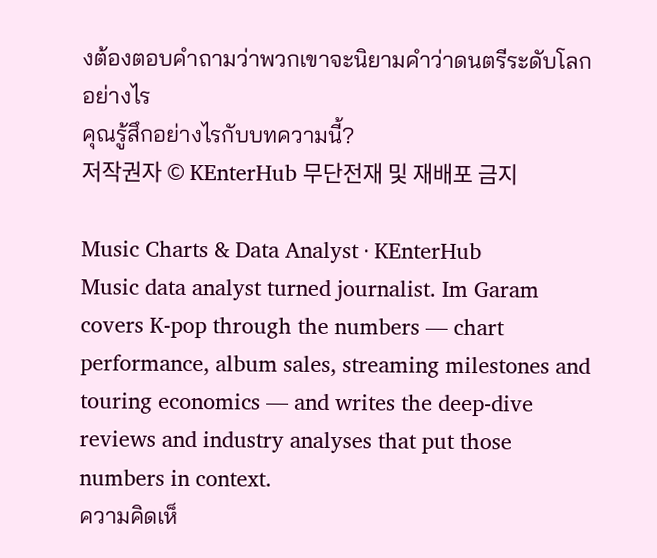งต้องตอบคำถามว่าพวกเขาจะนิยามคำว่าดนตรีระดับโลกอย่างไร
คุณรู้สึกอย่างไรกับบทความนี้?
저작권자 © KEnterHub 무단전재 및 재배포 금지

Music Charts & Data Analyst · KEnterHub
Music data analyst turned journalist. Im Garam covers K-pop through the numbers — chart performance, album sales, streaming milestones and touring economics — and writes the deep-dive reviews and industry analyses that put those numbers in context.
ความคิดเห็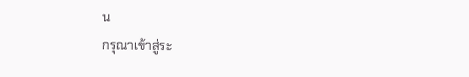น
กรุณาเข้าสู่ระ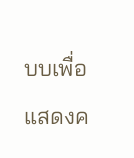บบเพื่อแสดงค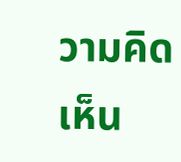วามคิดเห็น